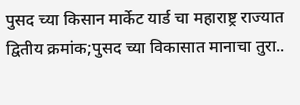पुसद च्या किसान मार्केट यार्ड चा महाराष्ट्र राज्यात द्वितीय क्रमांक;पुसद च्या विकासात मानाचा तुरा..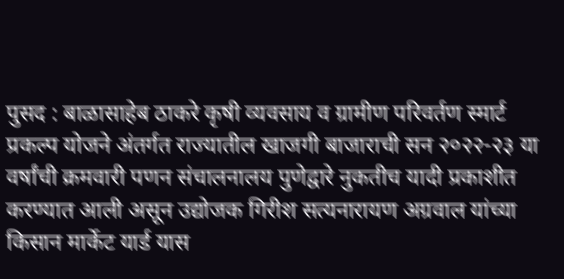पुसद : बाळासाहेब ठाकरे कृषी व्यवसाय व ग्रामीण परिवर्तण स्मार्ट प्रकल्प योजने अंतर्गत राज्यातील खाजगी बाजाराची सन २०२२-२३ या वर्षांची क्रमवारी पणन संचालनालय पुणेद्वारे नुकतीच यादी प्रकाशीत करण्यात आली असून उद्योजक गिरीश सत्यनारायण अग्रवाल यांच्या किसान मार्केट यार्ड यास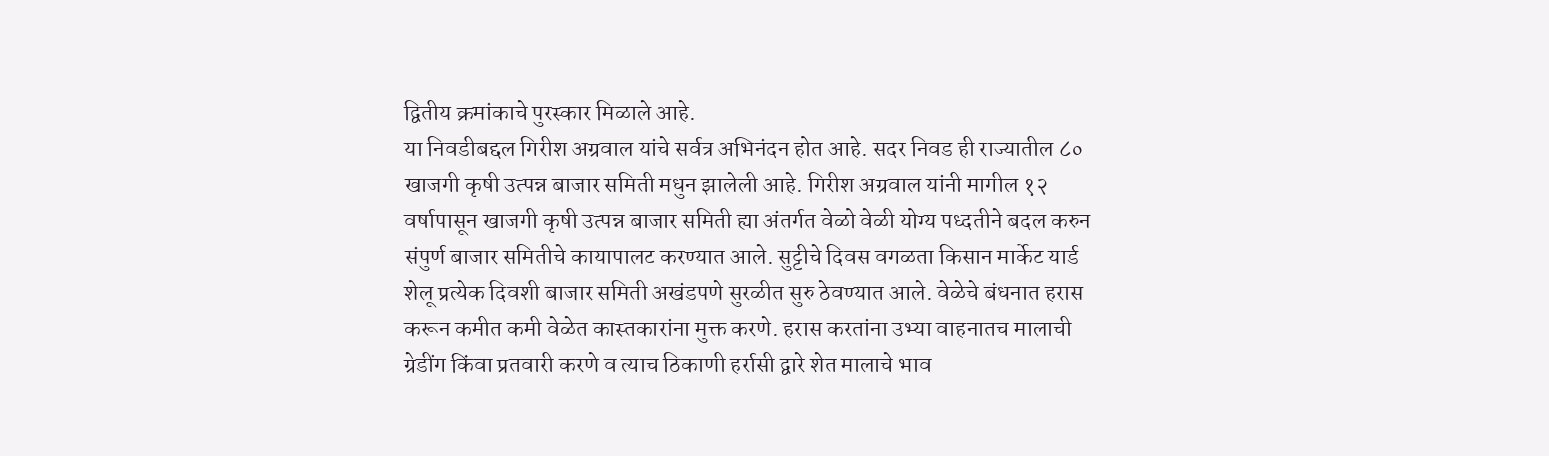द्वितीय क्रमांकाचे पुरस्कार मिळाले आहे.
या निवडीबद्दल गिरीश अग्रवाल यांचे सर्वत्र अभिनंदन होत आहे. सदर निवड ही राज्यातील ८० खाजगी कृषी उत्पन्न बाजार समिती मधुन झालेली आहे. गिरीश अग्रवाल यांनी मागील १२ वर्षापासून खाजगी कृषी उत्पन्न बाजार समिती ह्या अंतर्गत वेळो वेळी योग्य पध्दतीने बदल करुन संपुर्ण बाजार समितीचे कायापालट करण्यात आले. सुट्टीचे दिवस वगळता किसान मार्केट यार्ड शेलू प्रत्येक दिवशी बाजार समिती अखंडपणे सुरळीत सुरु ठेवण्यात आले. वेळेचे बंधनात हरास करून कमीत कमी वेळेत कास्तकारांना मुक्त करणे. हरास करतांना उभ्या वाहनातच मालाची ग्रेडींग किंवा प्रतवारी करणे व त्याच ठिकाणी हर्रासी द्वारे शेत मालाचे भाव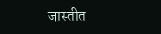जास्तीत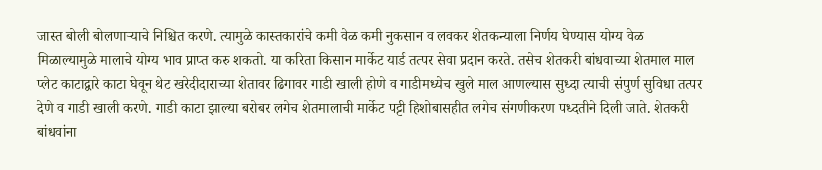जास्त बोली बोलणाऱ्याचे निश्चित करणे. त्यामुळे कास्तकारांचे कमी वेळ कमी नुकसान व लवकर शेतकन्याला निर्णय घेण्यास योग्य वेळ मिळाल्यामुळे मालाचे योग्य भाव प्राप्त करु शकतो. या करिता किसान मार्केट यार्ड तत्पर सेवा प्रदान करते. तसेच शेतकरी बांधवाच्या शेतमाल माल प्लेट काटाद्वारे काटा घेवून थेट खरेदीदाराच्या शेतावर ढिगावर गाडी खाली होणे व गाडीमध्येच खुले माल आणल्यास सुध्दा त्याची संपुर्ण सुविधा तत्पर देणे व गाडी खाली करणे. गाडी काटा झाल्या बरोबर लगेच शेतमालाची मार्केट पट्टी हिशोबासहीत लगेच संगणीकरण पध्दतीने दिली जाते. शेतकरी बांधवांना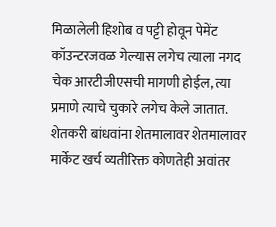मिळालेली हिशोब व पट्टी होवून पेमेंट कॉउन्टरजवळ गेल्यास लगेच त्याला नगद चेक आरटीजीएसची मागणी होईल, त्या प्रमाणे त्याचे चुकारे लगेच केले जातात. शेतकरी बांधवांना शेतमालावर शेतमालावर मार्केट खर्च व्यतीरिक्त कोणतेही अवांतर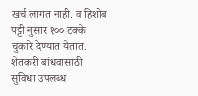खर्च लागत नाही. व हिशोब पट्टी नुसार १०० टक्के चुकारे देण्यात येतात. शेतकरी बांधवासाठी सुविधा उपलब्ध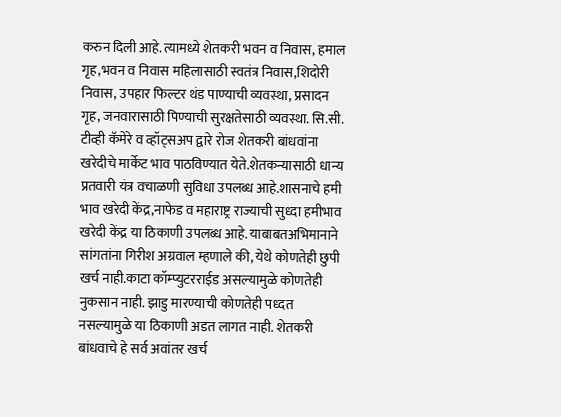करुन दिली आहे. त्यामध्ये शेतकरी भवन व निवास, हमाल गृह,भवन व निवास महिलासाठी स्वतंत्र निवास,शिदोरी निवास, उपहार फिल्टर थंड पाण्याची व्यवस्था, प्रसादन गृह, जनवारासाठी पिण्याची सुरक्षतेसाठी व्यवस्था. सि.सी. टीव्ही कॅमेरे व व्हॉट्सअप द्वारे रोज शेतकरी बांधवांना खरेदीचे मार्केट भाव पाठविण्यात येते.शेतकन्यासाठी धान्य प्रतवारी यंत्र वचाळणी सुविधा उपलब्ध आहे.शासनाचे हमी भाव खरेदी केंद्र,नाफेड व महाराष्ट्र राज्याची सुध्दा हमीभाव खरेदी केंद्र या ठिकाणी उपलब्ध आहे. याबाबतअभिमानाने सांगतांना गिरीश अग्रवाल म्हणाले की, येथे कोणतेही छुपी खर्च नाही.काटा कॉम्प्युटरराईड असल्यामुळे कोणतेही नुकसान नाही. झाडु मारण्याची कोणतेही पध्दत नसल्यामुळे या ठिकाणी अडत लागत नाही. शेतकरी बांधवाचे हे सर्व अवांतर खर्च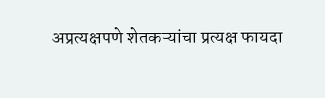अप्रत्यक्षपणे शेतकऱ्यांचा प्रत्यक्ष फायदा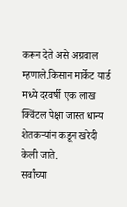करून देते असे अग्रवाल म्हणाले.किसान मार्केट यार्ड मध्ये दरवर्षी एक लाख क्विंटल पेक्षा जास्त धान्य शेतकऱ्यांन कडून खरेदी केली जाते.
सर्वांच्या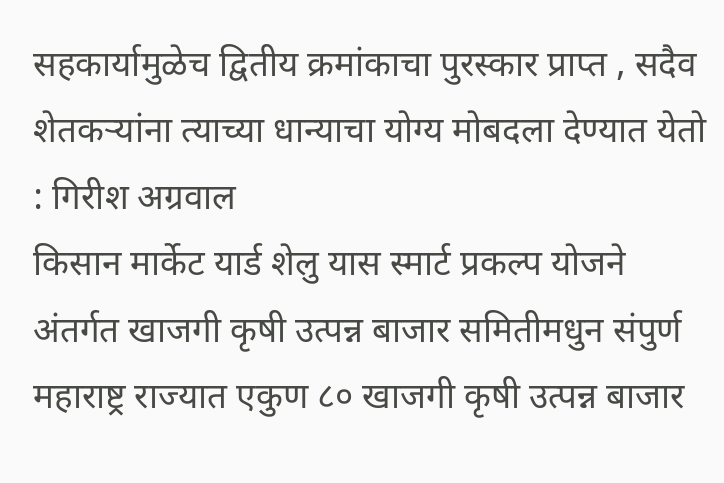सहकार्यामुळेच द्वितीय क्रमांकाचा पुरस्कार प्राप्त , सदैव शेतकऱ्यांना त्याच्या धान्याचा योग्य मोबदला देण्यात येतो : गिरीश अग्रवाल
किसान मार्केट यार्ड शेलु यास स्मार्ट प्रकल्प योजने अंतर्गत खाजगी कृषी उत्पन्न बाजार समितीमधुन संपुर्ण महाराष्ट्र राज्यात एकुण ८० खाजगी कृषी उत्पन्न बाजार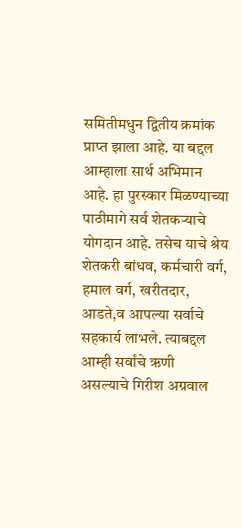समितीमधुन द्वितीय क्रमांक प्राप्त झाला आहे. या बद्दल आम्हाला सार्थ अभिमान आहे. हा पुरस्कार मिळण्याच्या पाठीमागे सर्व शेतकऱ्याचे योगदान आहे. तसेच याचे श्रेय शेतकरी बांधव, कर्मचारी वर्ग, हमाल वर्ग, खरीतदार, आडते,व आपल्या सर्वाचे सहकार्य लाभले. त्याबद्दल आम्ही सर्वांचे ऋणी असल्याचे गिरीश अग्रवाल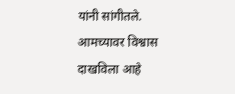यांनी सांगीतले. आमच्यावर विश्वास दाखविला आहे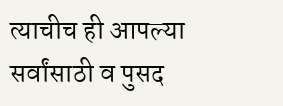त्याचीच ही आपल्या सर्वांसाठी व पुसद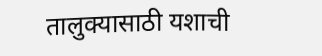तालुक्यासाठी यशाची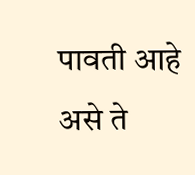पावती आहे असे ते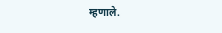म्हणाले.